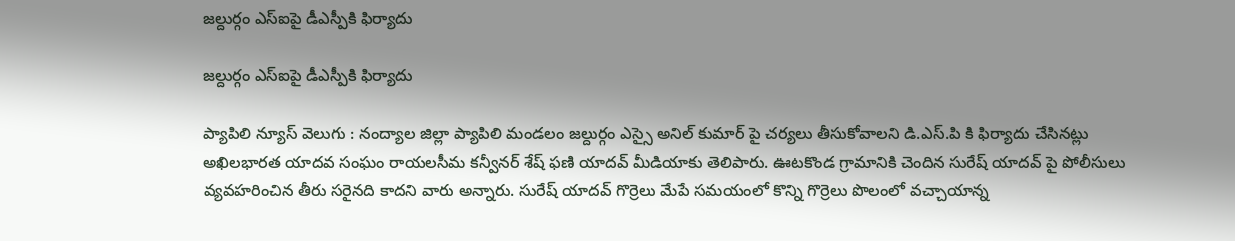జల్దుర్గం ఎస్ఐపై డీఎస్పీకి ఫిర్యాదు

జల్దుర్గం ఎస్ఐపై డీఎస్పీకి ఫిర్యాదు

ప్యాపిలి న్యూస్ వెలుగు : నంద్యాల జిల్లా ప్యాపిలి మండలం జల్దుర్గం ఎస్సై అనిల్ కుమార్ పై చర్యలు తీసుకోవాలని డి.ఎస్.పి కి ఫిర్యాదు చేసినట్లు అఖిలభారత యాదవ సంఘం రాయలసీమ కన్వీనర్ శేష్ ఫణి యాదవ్ మీడియాకు తెలిపారు. ఊటకొండ గ్రామానికి చెందిన సురేష్ యాదవ్ పై పోలీసులు వ్యవహరించిన తీరు సరైనది కాదని వారు అన్నారు. సురేష్ యాదవ్ గొర్రెలు మేపే సమయంలో కొన్ని గొర్రెలు పొలంలో వచ్చాయాన్న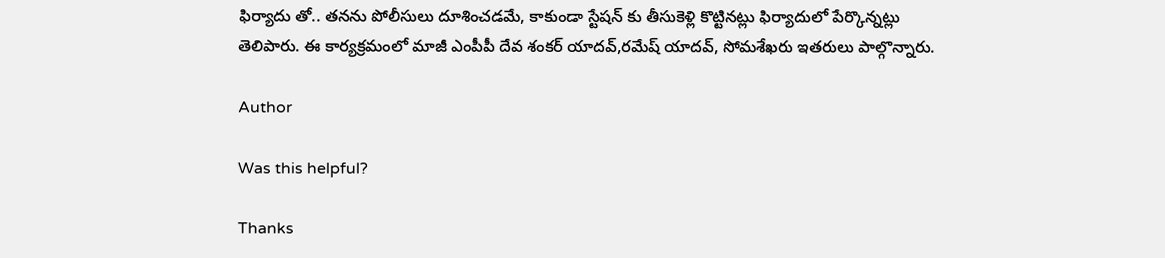ఫిర్యాదు తో.. తనను పోలీసులు దూశించడమే, కాకుండా స్టేషన్ కు తీసుకెళ్లి కొట్టినట్లు ఫిర్యాదులో పేర్కొన్నట్లు తెలిపారు. ఈ కార్యక్రమంలో మాజీ ఎంపీపీ దేవ శంకర్ యాదవ్,రమేష్ యాదవ్, సోమశేఖరు ఇతరులు పాల్గొన్నారు.

Author

Was this helpful?

Thanks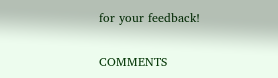for your feedback!

COMMENTS